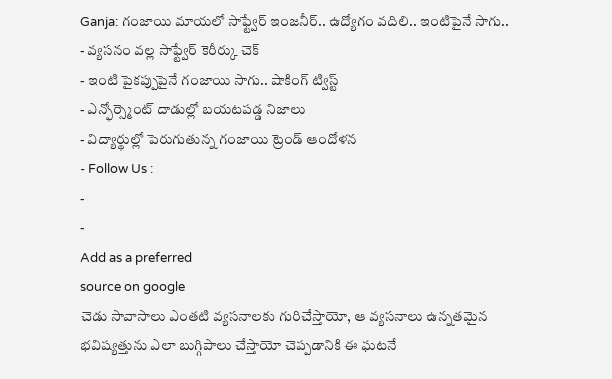Ganja: గంజాయి మాయలో సాఫ్ట్వేర్ ఇంజనీర్.. ఉద్యోగం వదిలి.. ఇంటిపైనే సాగు..
- వ్యసనం వల్ల సాఫ్ట్వేర్ కెరీర్కు చెక్
- ఇంటి పైకప్పుపైనే గంజాయి సాగు.. షాకింగ్ ట్విస్ట్
- ఎన్ఫోర్స్మెంట్ దాడుల్లో బయటపడ్డ నిజాలు
- విద్యార్థుల్లో పెరుగుతున్న గంజాయి ట్రెండ్ ఆందోళన
- Follow Us :
-
-
Add as a preferred
source on google
చెడు సావాసాలు ఎంతటి వ్యసనాలకు గురిచేస్తాయో, ఆ వ్యసనాలు ఉన్నతమైన భవిష్యత్తును ఎలా బుగ్గిపాలు చేస్తాయో చెప్పడానికి ఈ ఘటనే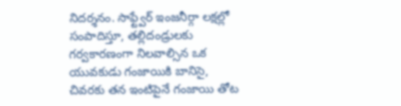నిదర్శనం. సాఫ్ట్వేర్ ఇంజనీర్గా లక్షల్లో సంపాదిస్తూ, తల్లిదండ్రులకు గర్వకారణంగా నిలవాల్సిన ఒక యువకుడు గంజాయికి బానిసై, చివరకు తన ఇంటిపైనే గంజాయి తోట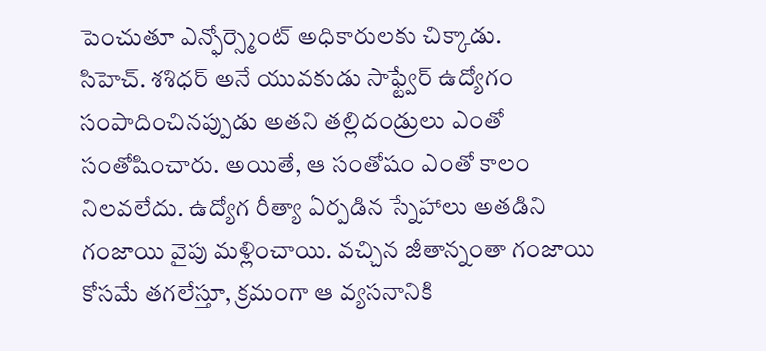పెంచుతూ ఎన్ఫోర్స్మెంట్ అధికారులకు చిక్కాడు.
సిహెచ్. శశిధర్ అనే యువకుడు సాఫ్ట్వేర్ ఉద్యోగం సంపాదించినప్పుడు అతని తల్లిదండ్రులు ఎంతో సంతోషించారు. అయితే, ఆ సంతోషం ఎంతో కాలం నిలవలేదు. ఉద్యోగ రీత్యా ఏర్పడిన స్నేహాలు అతడిని గంజాయి వైపు మళ్లించాయి. వచ్చిన జీతాన్నంతా గంజాయి కోసమే తగలేస్తూ, క్రమంగా ఆ వ్యసనానికి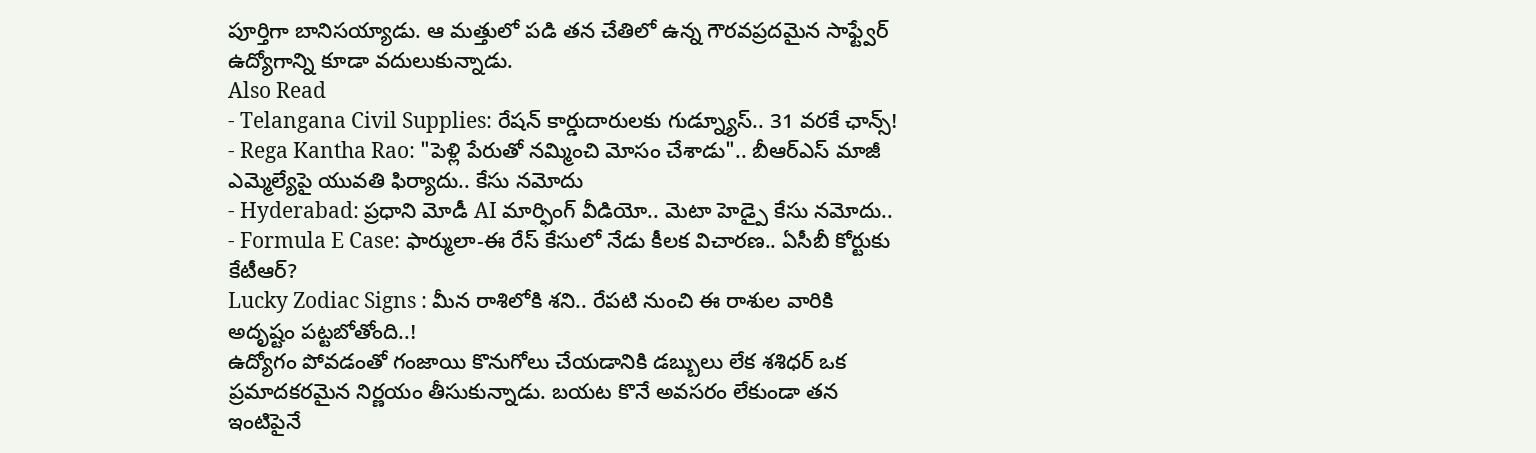పూర్తిగా బానిసయ్యాడు. ఆ మత్తులో పడి తన చేతిలో ఉన్న గౌరవప్రదమైన సాఫ్ట్వేర్ ఉద్యోగాన్ని కూడా వదులుకున్నాడు.
Also Read
- Telangana Civil Supplies: రేషన్ కార్డుదారులకు గుడ్న్యూస్.. 31 వరకే ఛాన్స్!
- Rega Kantha Rao: "పెళ్లి పేరుతో నమ్మించి మోసం చేశాడు".. బీఆర్ఎస్ మాజీ ఎమ్మెల్యేపై యువతి ఫిర్యాదు.. కేసు నమోదు
- Hyderabad: ప్రధాని మోడీ AI మార్ఫింగ్ వీడియో.. మెటా హెడ్పై కేసు నమోదు..
- Formula E Case: ఫార్ములా-ఈ రేస్ కేసులో నేడు కీలక విచారణ.. ఏసీబీ కోర్టుకు కేటీఆర్?
Lucky Zodiac Signs : మీన రాశిలోకి శని.. రేపటి నుంచి ఈ రాశుల వారికి అదృష్టం పట్టబోతోంది..!
ఉద్యోగం పోవడంతో గంజాయి కొనుగోలు చేయడానికి డబ్బులు లేక శశిధర్ ఒక ప్రమాదకరమైన నిర్ణయం తీసుకున్నాడు. బయట కొనే అవసరం లేకుండా తన ఇంటిపైనే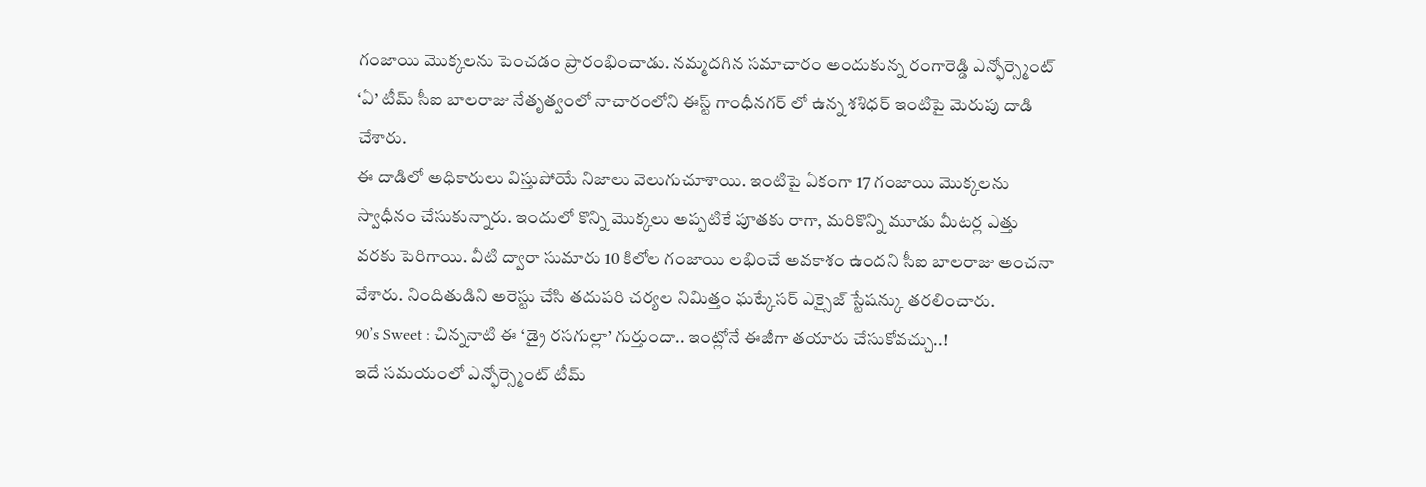గంజాయి మొక్కలను పెంచడం ప్రారంభించాడు. నమ్మదగిన సమాచారం అందుకున్న రంగారెడ్డి ఎన్ఫోర్స్మెంట్ ‘ఏ’ టీమ్ సీఐ బాలరాజు నేతృత్వంలో నాచారంలోని ఈస్ట్ గాంధీనగర్ లో ఉన్న శశిధర్ ఇంటిపై మెరుపు దాడి చేశారు.
ఈ దాడిలో అధికారులు విస్తుపోయే నిజాలు వెలుగుచూశాయి. ఇంటిపై ఏకంగా 17 గంజాయి మొక్కలను స్వాధీనం చేసుకున్నారు. ఇందులో కొన్ని మొక్కలు అప్పటికే పూతకు రాగా, మరికొన్ని మూడు మీటర్ల ఎత్తు వరకు పెరిగాయి. వీటి ద్వారా సుమారు 10 కిలోల గంజాయి లభించే అవకాశం ఉందని సీఐ బాలరాజు అంచనా వేశారు. నిందితుడిని అరెస్టు చేసి తదుపరి చర్యల నిమిత్తం ఘట్కేసర్ ఎక్సైజ్ స్టేషన్కు తరలించారు.
90’s Sweet : చిన్ననాటి ఈ ‘డ్రై రసగుల్లా’ గుర్తుందా.. ఇంట్లోనే ఈజీగా తయారు చేసుకోవచ్చు..!
ఇదే సమయంలో ఎన్ఫోర్స్మెంట్ టీమ్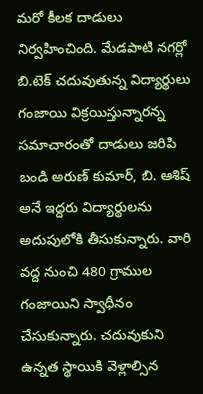మరో కీలక దాడులు నిర్వహించింది. మేడపాటి నగర్లో బి.టెక్ చదువుతున్న విద్యార్థులు గంజాయి విక్రయిస్తున్నారన్న సమాచారంతో దాడులు జరిపి బండి అరుణ్ కుమార్, బి. ఆశిష్ అనే ఇద్దరు విద్యార్థులను అదుపులోకి తీసుకున్నారు. వారి వద్ద నుంచి 480 గ్రాముల గంజాయిని స్వాధీనం చేసుకున్నారు. చదువుకుని ఉన్నత స్థాయికి వెళ్లాల్సిన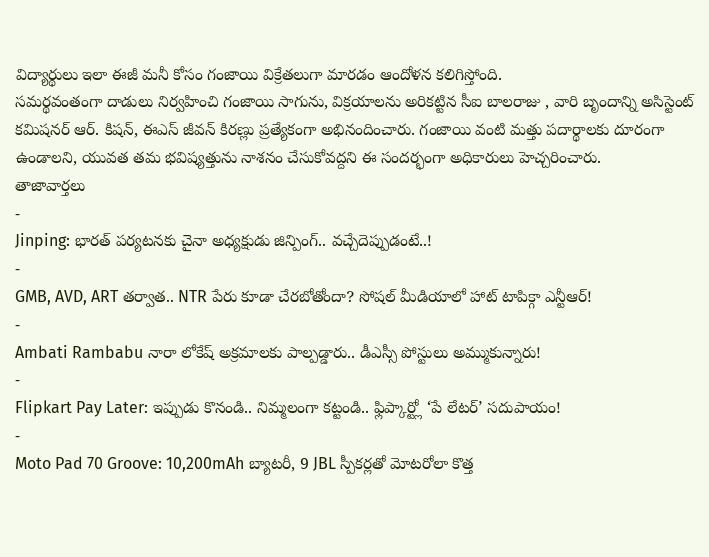విద్యార్థులు ఇలా ఈజీ మనీ కోసం గంజాయి విక్రేతలుగా మారడం ఆందోళన కలిగిస్తోంది.
సమర్థవంతంగా దాడులు నిర్వహించి గంజాయి సాగును, విక్రయాలను అరికట్టిన సీఐ బాలరాజు , వారి బృందాన్ని అసిస్టెంట్ కమిషనర్ ఆర్. కిషన్, ఈఎస్ జీవన్ కిరణ్లు ప్రత్యేకంగా అభినందించారు. గంజాయి వంటి మత్తు పదార్థాలకు దూరంగా ఉండాలని, యువత తమ భవిష్యత్తును నాశనం చేసుకోవద్దని ఈ సందర్భంగా అధికారులు హెచ్చరించారు.
తాజావార్తలు
-
Jinping: భారత్ పర్యటనకు చైనా అధ్యక్షుడు జిన్పింగ్.. వచ్చేదెప్పుడంటే..!
-
GMB, AVD, ART తర్వాత.. NTR పేరు కూడా చేరబోతోందా? సోషల్ మీడియాలో హాట్ టాపిక్గా ఎన్టీఆర్!
-
Ambati Rambabu నారా లోకేష్ అక్రమాలకు పాల్పడ్డారు.. డీఎస్సీ పోస్టులు అమ్ముకున్నారు!
-
Flipkart Pay Later: ఇప్పుడు కొనండి.. నిమ్మలంగా కట్టండి.. ఫ్లిప్కార్ట్లో ‘పే లేటర్’ సదుపాయం!
-
Moto Pad 70 Groove: 10,200mAh బ్యాటరీ, 9 JBL స్పీకర్లతో మోటరోలా కొత్త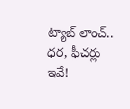ట్యాబ్ లాంచ్.. ధర, ఫీచర్లు ఇవే!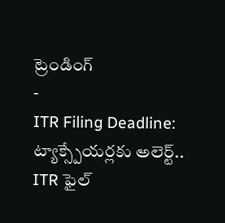ట్రెండింగ్
-
ITR Filing Deadline: ట్యాక్స్పేయర్లకు అలెర్ట్.. ITR ఫైల్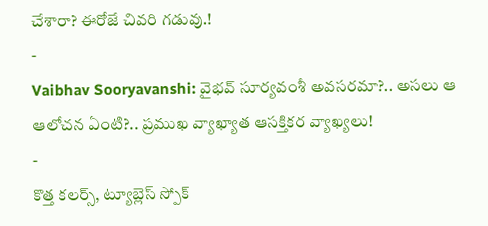చేశారా? ఈరోజే చివరి గడువు.!
-
Vaibhav Sooryavanshi: వైభవ్ సూర్యవంశీ అవసరమా?.. అసలు ఆ ఆలోచన ఏంటి?.. ప్రముఖ వ్యాఖ్యాత ఆసక్తికర వ్యాఖ్యలు!
-
కొత్త కలర్స్, ట్యూబ్లెస్ స్పోక్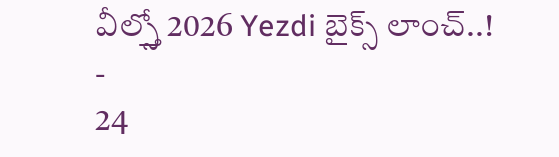వీల్స్తో 2026 Yezdi బైక్స్ లాంచ్..!
-
24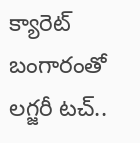క్యారెట్ బంగారంతో లగ్జరీ టచ్..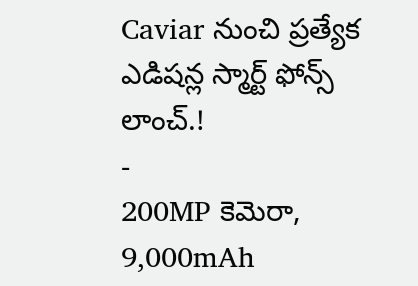Caviar నుంచి ప్రత్యేక ఎడిషన్ల స్మార్ట్ ఫోన్స్ లాంచ్.!
-
200MP కెమెరా, 9,000mAh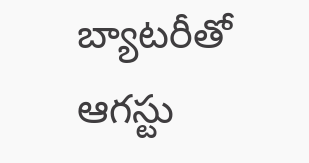బ్యాటరీతో ఆగస్టు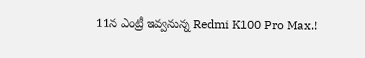11న ఎంట్రీ ఇవ్వనున్న Redmi K100 Pro Max.!